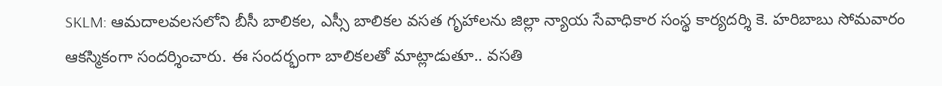SKLM: ఆమదాలవలసలోని బీసీ బాలికల, ఎస్సీ బాలికల వసత గృహాలను జిల్లా న్యాయ సేవాధికార సంస్థ కార్యదర్శి కె. హరిబాబు సోమవారం ఆకస్మికంగా సందర్శించారు. ఈ సందర్భంగా బాలికలతో మాట్లాడుతూ.. వసతి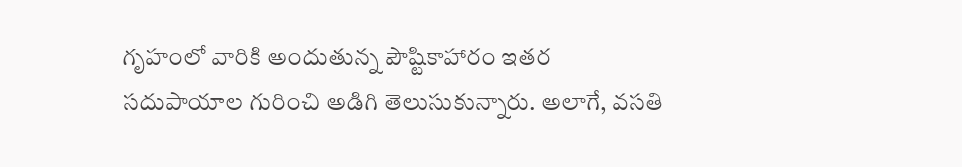గృహంలో వారికి అందుతున్న పౌష్టికాహారం ఇతర సదుపాయాల గురించి అడిగి తెలుసుకున్నారు. అలాగే, వసతి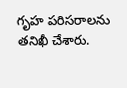గృహ పరిసరాలను తనిఖీ చేశారు.